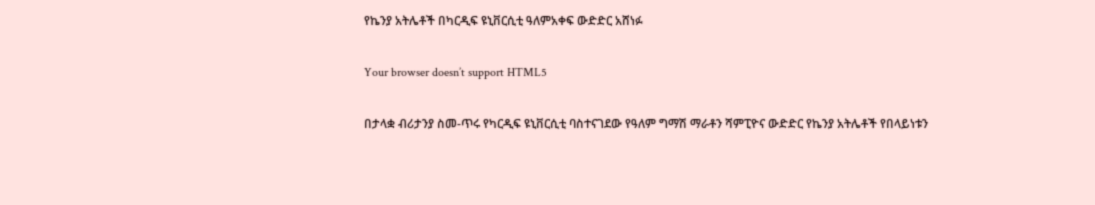የኬንያ አትሌቶች በካርዲፍ ዩኒቨርሲቲ ዓለምአቀፍ ውድድር አሸነፉ

Your browser doesn’t support HTML5

በታላቋ ብሪታንያ ስመ-ጥሩ የካርዲፍ ዩኒቨርሲቲ ባስተናገደው የዓለም ግማሽ ማራቶን ሻምፒዮና ውድድር የኬንያ አትሌቶች የበላይነቱን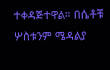ተቀዳጅተዋል። በሴቶቹ ሦስቱንም ሜዳልያ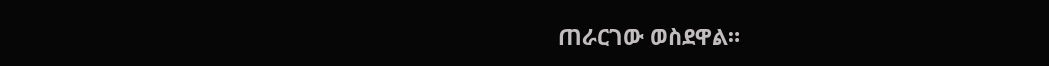ጠራርገው ወስደዋል።